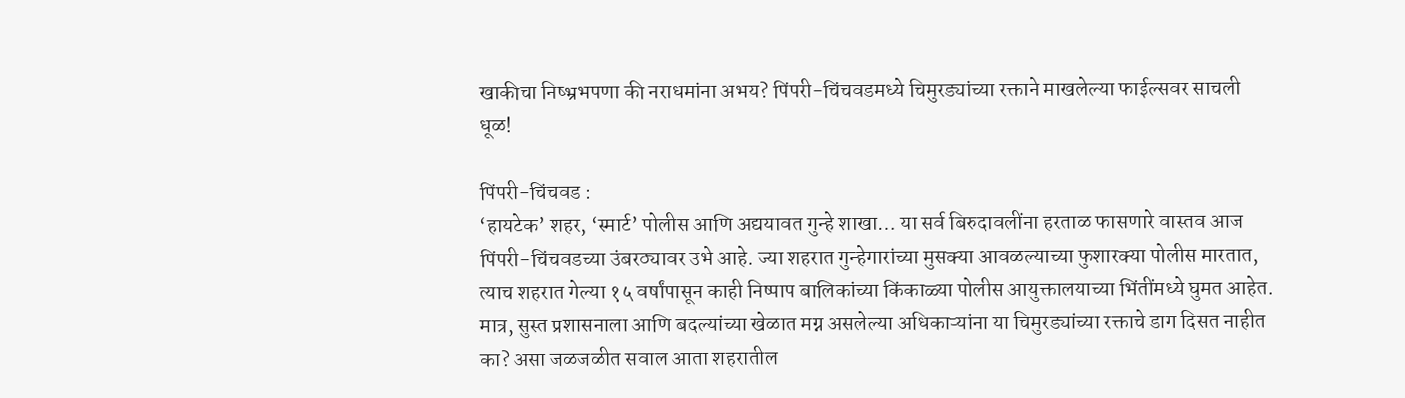खाकीचा निष्भ्रभपणा की नराधमांना अभय? पिंपरी-चिंचवडमध्ये चिमुरड्यांच्या रक्ताने माखलेल्या फाईल्सवर साचली धूळ!

पिंपरी-चिंचवड :
‘हायटेक’ शहर, ‘स्मार्ट’ पोलीस आणि अद्ययावत गुन्हे शाखा… या सर्व बिरुदावलींना हरताळ फासणारे वास्तव आज पिंपरी-चिंचवडच्या उंबरठ्यावर उभे आहे. ज्या शहरात गुन्हेगारांच्या मुसक्या आवळल्याच्या फुशारक्या पोलीस मारतात, त्याच शहरात गेल्या १५ वर्षांपासून काही निष्पाप बालिकांच्या किंकाळ्या पोलीस आयुक्तालयाच्या भिंतींमध्ये घुमत आहेत. मात्र, सुस्त प्रशासनाला आणि बदल्यांच्या खेळात मग्न असलेल्या अधिकाऱ्यांना या चिमुरड्यांच्या रक्ताचे डाग दिसत नाहीत का? असा जळजळीत सवाल आता शहरातील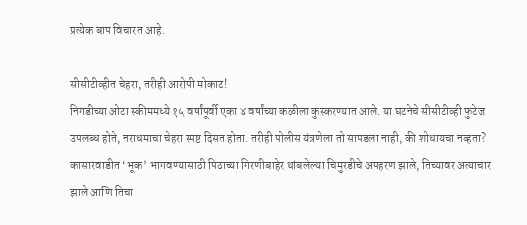प्रत्येक बाप विचारत आहे.

सीसीटीव्हीत चेहरा, तरीही आरोपी मोकाट!
निगडीच्या ओटा स्कीममध्ये १५ वर्षांपूर्वी एका ४ वर्षांच्या कळीला कुस्करण्यात आले. या घटनेचे सीसीटीव्ही फुटेज उपलब्ध होते, नराधमाचा चेहरा स्पष्ट दिसत होता. तरीही पोलीस यंत्रणेला तो सापडला नाही, की शोधायचा नव्हता? कासारवाडीत ‘भूक’ भागवण्यासाठी पिठाच्या गिरणीबाहेर थांबलेल्या चिमुरडीचे अपहरण झाले, तिच्यावर अत्याचार झाले आणि तिचा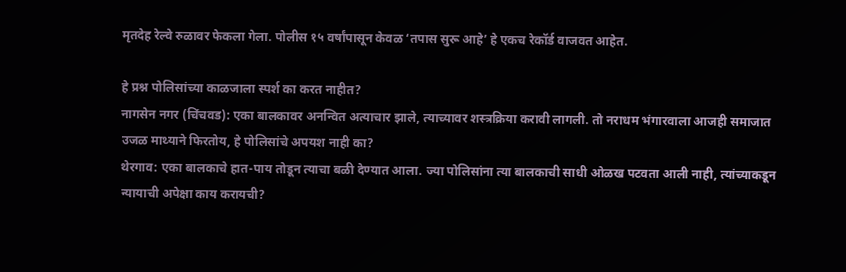मृतदेह रेल्वे रुळावर फेकला गेला. पोलीस १५ वर्षांपासून केवळ ‘तपास सुरू आहे’ हे एकच रेकॉर्ड वाजवत आहेत.

हे प्रश्न पोलिसांच्या काळजाला स्पर्श का करत नाहीत?
नागसेन नगर (चिंचवड): एका बालकावर अनन्वित अत्याचार झाले, त्याच्यावर शस्त्रक्रिया करावी लागली. तो नराधम भंगारवाला आजही समाजात उजळ माथ्याने फिरतोय, हे पोलिसांचे अपयश नाही का?
थेरगाव: एका बालकाचे हात-पाय तोडून त्याचा बळी देण्यात आला. ज्या पोलिसांना त्या बालकाची साधी ओळख पटवता आली नाही, त्यांच्याकडून न्यायाची अपेक्षा काय करायची?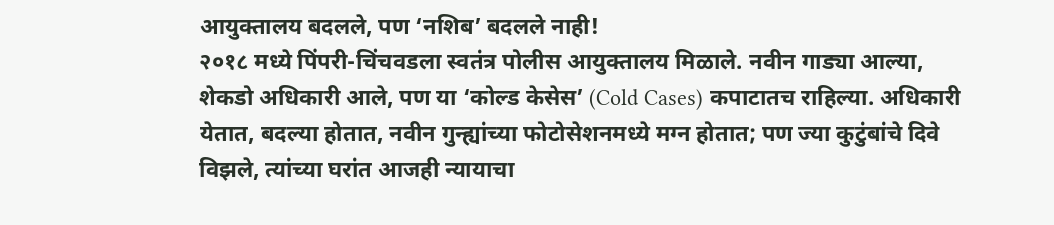आयुक्तालय बदलले, पण ‘नशिब’ बदलले नाही!
२०१८ मध्ये पिंपरी-चिंचवडला स्वतंत्र पोलीस आयुक्तालय मिळाले. नवीन गाड्या आल्या, शेकडो अधिकारी आले, पण या ‘कोल्ड केसेस’ (Cold Cases) कपाटातच राहिल्या. अधिकारी येतात, बदल्या होतात, नवीन गुन्ह्यांच्या फोटोसेशनमध्ये मग्न होतात; पण ज्या कुटुंबांचे दिवे विझले, त्यांच्या घरांत आजही न्यायाचा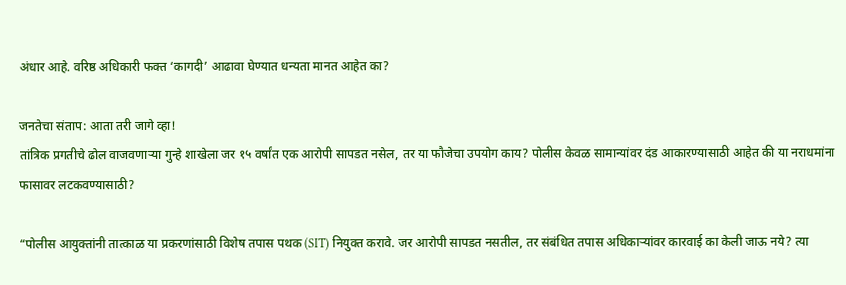अंधार आहे. वरिष्ठ अधिकारी फक्त ‘कागदी’ आढावा घेण्यात धन्यता मानत आहेत का?

जनतेचा संताप: आता तरी जागे व्हा!
तांत्रिक प्रगतीचे ढोल वाजवणाऱ्या गुन्हे शाखेला जर १५ वर्षांत एक आरोपी सापडत नसेल, तर या फौजेचा उपयोग काय? पोलीस केवळ सामान्यांवर दंड आकारण्यासाठी आहेत की या नराधमांना फासावर लटकवण्यासाठी?

“पोलीस आयुक्तांनी तात्काळ या प्रकरणांसाठी विशेष तपास पथक (SIT) नियुक्त करावे. जर आरोपी सापडत नसतील, तर संबंधित तपास अधिकाऱ्यांवर कारवाई का केली जाऊ नये? त्या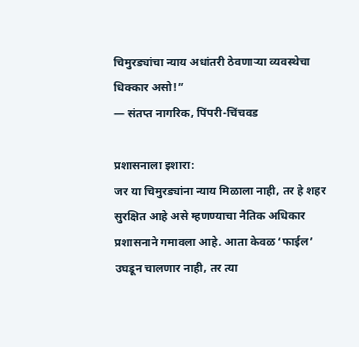चिमुरड्यांचा न्याय अधांतरी ठेवणाऱ्या व्यवस्थेचा धिक्कार असो!”
— संतप्त नागरिक, पिंपरी-चिंचवड

प्रशासनाला इशारा:
जर या चिमुरड्यांना न्याय मिळाला नाही, तर हे शहर सुरक्षित आहे असे म्हणण्याचा नैतिक अधिकार प्रशासनाने गमावला आहे. आता केवळ ‘फाईल’ उघडून चालणार नाही, तर त्या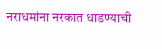नराधमांना नरकात धाडण्याची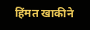हिंमत खाकीने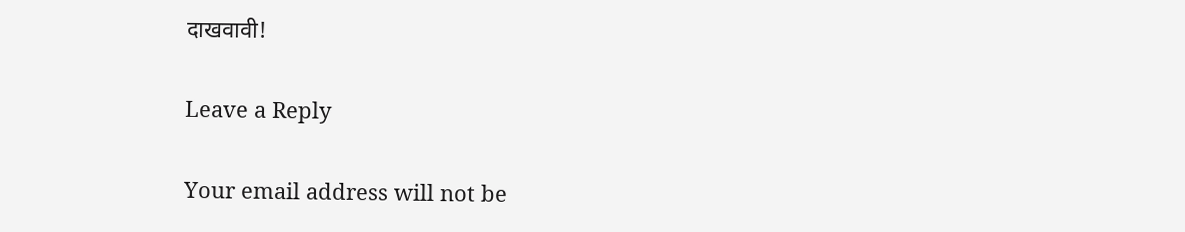दाखवावी!

Leave a Reply

Your email address will not be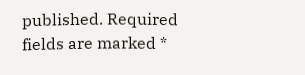published. Required fields are marked *